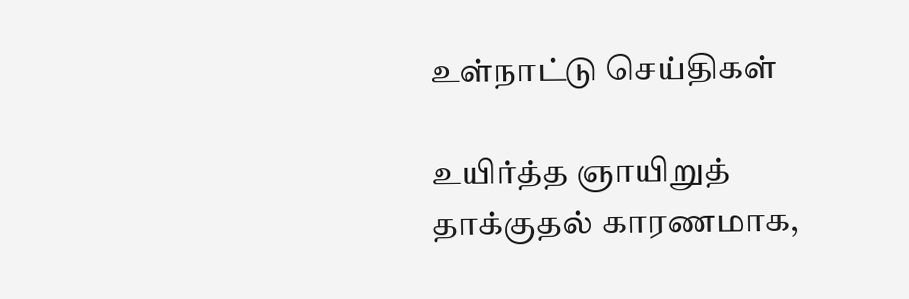உள்நாட்டு செய்திகள்

உயிர்த்த ஞாயிறுத் தாக்குதல் காரணமாக,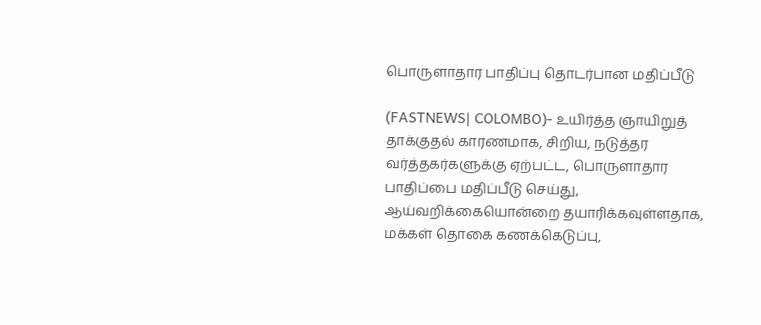பொருளாதார பாதிப்பு தொடர்பான மதிப்பீடு

(FASTNEWS| COLOMBO)- உயிர்த்த ஞாயிறுத் தாக்குதல் காரணமாக, சிறிய, நடுத்தர வர்த்தகர்களுக்கு ஏற்பட்ட, பொருளாதார பாதிப்பை மதிப்பீடு செய்து, ஆய்வறிக்கையொன்றை தயாரிக்கவுள்ளதாக, மக்கள் தொகை கணக்கெடுப்பு,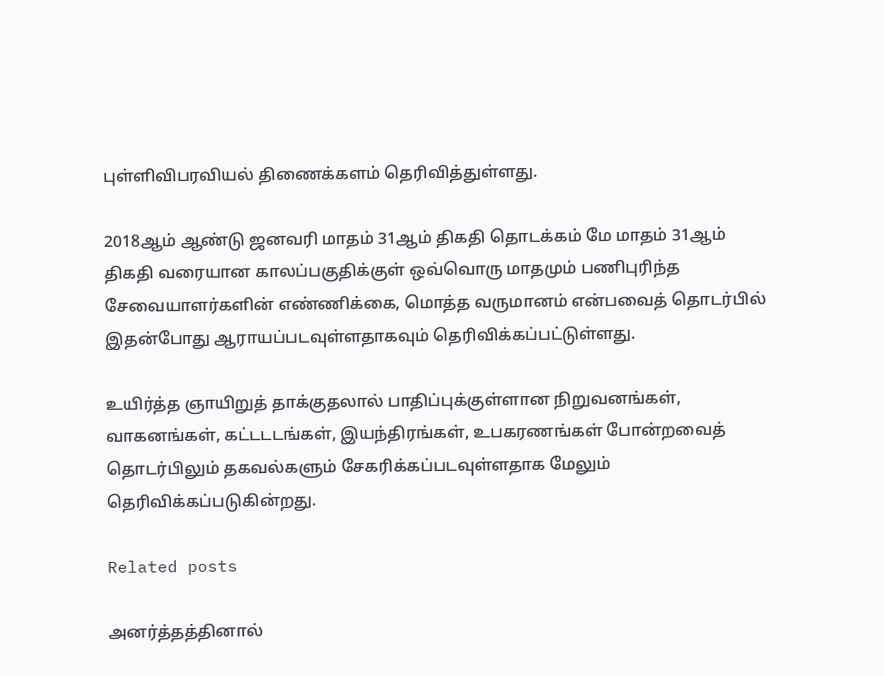புள்ளிவிபரவியல் திணைக்களம் தெரிவித்துள்ளது.

2018ஆம் ஆண்டு ஜனவரி மாதம் 31ஆம் திகதி தொடக்கம் மே மாதம் 31ஆம் திகதி வரையான காலப்பகுதிக்குள் ஒவ்வொரு மாதமும் பணிபுரிந்த சேவையாளர்களின் எண்ணிக்கை, மொத்த வருமானம் என்பவைத் தொடர்பில் இதன்போது ஆராயப்படவுள்ளதாகவும் தெரிவிக்கப்பட்டுள்ளது.

உயிர்த்த ஞாயிறுத் தாக்குதலால் பாதிப்புக்குள்ளான நிறுவனங்கள், வாகனங்கள், கட்டடடங்கள், இயந்திரங்கள், உபகரணங்கள் போன்றவைத் தொடர்பிலும் தகவல்களும் சேகரிக்கப்படவுள்ளதாக மேலும் தெரிவிக்கப்படுகின்றது.

Related posts

அனர்த்தத்தினால்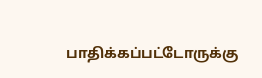பாதிக்கப்பட்டோருக்கு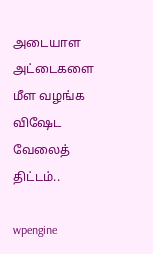அடையாள அட்டைகளை மீள வழங்க விஷேட வேலைத் திட்டம்..

wpengine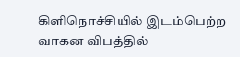கிளிநொச்சியில் இடம்பெற்ற வாகன விபத்தில்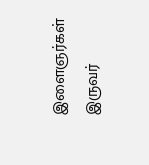இளைஞர்கள் இருவர்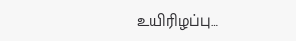உயிரிழப்பு…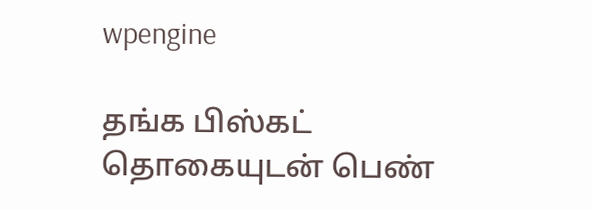wpengine

தங்க பிஸ்கட் தொகையுடன் பெண்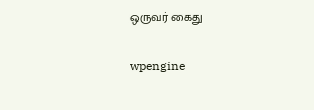ஒருவர் கைது

wpengine